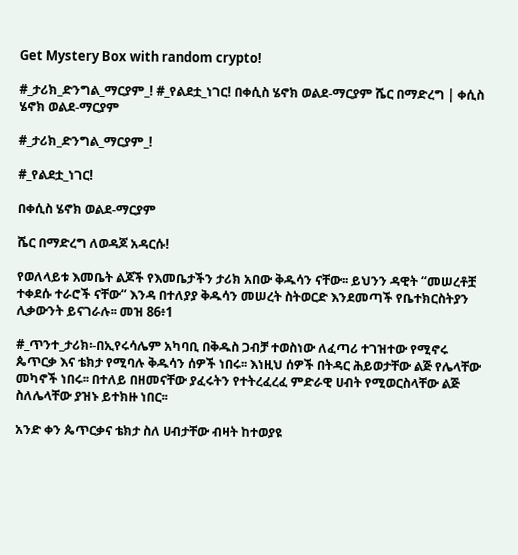Get Mystery Box with random crypto!

#_ታሪክ_ድንግል_ማርያም_! #_የልደቷ_ነገር! በቀሲስ ሄኖክ ወልደ-ማርያም ሼር በማድረግ | ቀሲስ ሄኖክ ወልደ-ማርያም

#_ታሪክ_ድንግል_ማርያም_!

#_የልደቷ_ነገር!

በቀሲስ ሄኖክ ወልደ-ማርያም

ሼር በማድረግ ለወዳጆ አዳርሱ!

የወለላይቱ እመቤት ልጆች የእመቤታችን ታሪክ አበው ቅዱሳን ናቸው፡፡ ይህንን ዳዊት “መሠረቶቿ ተቀደሱ ተራሮች ናቸው“ እንዳ በተለያያ ቅዱሳን መሠረት ስትወርድ እንደመጣች የቤተክርስትያን ሊቃውንት ይናገራሉ፡፡ መዝ 86፥1

#_ጥንተ_ታሪክ፡-በኢየሩሳሌም አካባቢ በቅዱስ ጋብቻ ተወስነው ለፈጣሪ ተገዝተው የሚኖሩ ጴጥርቃ እና ቴክታ የሚባሉ ቅዱሳን ሰዎች ነበሩ፡፡ እነዚህ ሰዎች በትዳር ሕይወታቸው ልጅ የሌላቸው መካኖች ነበሩ፡፡ በተለይ በዘመናቸው ያፈሩትን የተትረፈረፈ ምድራዊ ሀብት የሚወርስላቸው ልጅ ስለሌላቸው ያዝኑ ይተክዙ ነበር፡፡

አንድ ቀን ጴጥርቃና ቴክታ ስለ ሀብታቸው ብዛት ከተወያዩ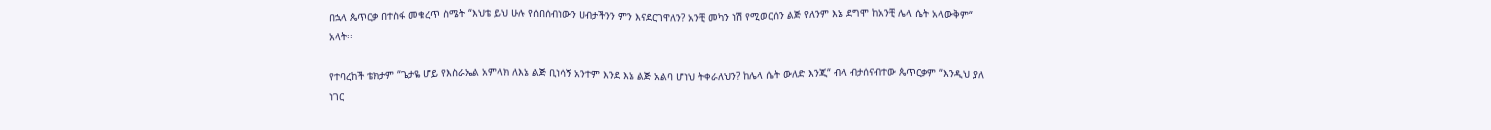በኋላ ጴጥርቃ በተስፋ መቁረጥ ስሜት “እህቴ ይህ ሁሉ የሰበሰብነውን ሀብታችንን ምን እናደርገዋለን? አንቺ መካን ነሽ የሚወርሰን ልጅ የለንም እኔ ደግሞ ከአንቺ ሌላ ሴት አላውቅም“ አላት፡፡

የተባረከች ቴክታም “ጌታዬ ሆይ የእስራኤል አምላክ ለእኔ ልጅ ቢነሳኝ አንተም እንደ እኔ ልጅ አልባ ሆነህ ትቀራለህን? ከሌላ ሴት ውለድ እንጂ“ ብላ ብታሰናብተው ጴጥርቃም “እንዲህ ያለ ነገር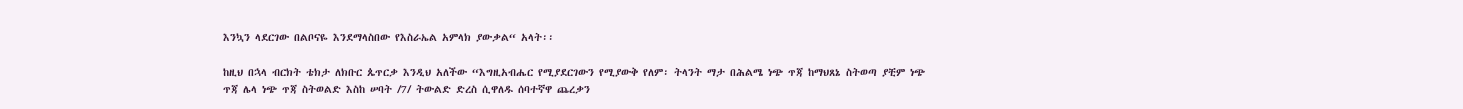እንኳን ላደርገው በልቦናዬ እንደማላስበው የእስራኤል አምላክ ያውቃል“ አላት፡፡

ከዚህ በኋላ ብርክት ቴክታ ለክቡር ጴጥርቃ እንዲህ አለችው “እግዚአብሔር የሚያደርገውን የሚያውቅ የለም፡ ትላንት ማታ በሕልሜ ነጭ ጥጃ ከማህጸኔ ስትወጣ ያቺም ነጭ ጥጃ ሌላ ነጭ ጥጃ ስትወልድ እስከ ሠባት /7/ ትውልድ ድረስ ሲዋለዱ ሰባተኛዋ ጨረቃን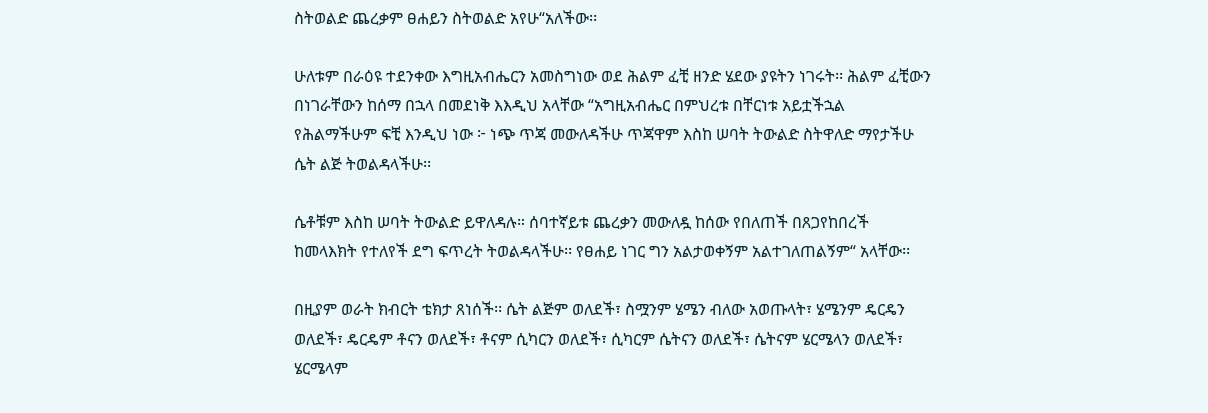ስትወልድ ጨረቃም ፀሐይን ስትወልድ አየሁ“አለችው፡፡

ሁለቱም በራዕዩ ተደንቀው እግዚአብሔርን አመስግነው ወደ ሕልም ፈቺ ዘንድ ሄደው ያዩትን ነገሩት፡፡ ሕልም ፈቺውን በነገራቸውን ከሰማ በኋላ በመደነቅ እእዲህ አላቸው “አግዚአብሔር በምህረቱ በቸርነቱ አይቷችኋል የሕልማችሁም ፍቺ እንዲህ ነው ፦ ነጭ ጥጃ መውለዳችሁ ጥጃዋም እስከ ሠባት ትውልድ ስትዋለድ ማየታችሁ ሴት ልጅ ትወልዳላችሁ፡፡

ሴቶቹም እስከ ሠባት ትውልድ ይዋለዳሉ። ሰባተኛይቱ ጨረቃን መውለዷ ከሰው የበለጠች በጸጋየከበረች ከመላእክት የተለየች ደግ ፍጥረት ትወልዳላችሁ፡፡ የፀሐይ ነገር ግን አልታወቀኝም አልተገለጠልኝም“ አላቸው፡፡

በዚያም ወራት ክብርት ቴክታ ጸነሰች፡፡ ሴት ልጅም ወለደች፣ ስሟንም ሄሜን ብለው አወጡላት፣ ሄሜንም ዴርዴን ወለደች፣ ዴርዴም ቶናን ወለደች፣ ቶናም ሲካርን ወለደች፣ ሲካርም ሴትናን ወለደች፣ ሴትናም ሄርሜላን ወለደች፣ ሄርሜላም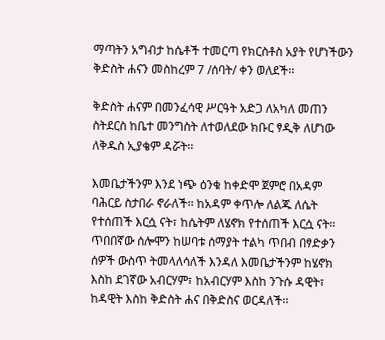ማጣትን አግብታ ከሴቶች ተመርጣ የክርስቶስ አያት የሆነችውን ቅድስት ሐናን መስከረም 7 /ሰባት/ ቀን ወለደች፡፡

ቅድስት ሐናም በመንፈሳዊ ሥርዓት አድጋ ለአካለ መጠን ስትደርስ ከቤተ መንግስት ለተወለደው ክቡር ፃዲቅ ለሆነው ለቅዱስ ኢያቄም ዳሯት፡፡

እመቤታችንም እንደ ነጭ ዕንቁ ከቀድሞ ጀምሮ በአዳም ባሕርይ ስታበራ ኖራለች፡፡ ከአዳም ቀጥሎ ለልጁ ለሴት የተሰጠች እርሷ ናት፣ ከሴትም ለሄኖክ የተሰጠች እርሷ ናት። ጥበበኛው ሰሎሞን ከሠባቱ ሰማያት ተልካ ጥበብ በፃድቃን ሰዎች ውስጥ ትመላለሳለች እንዳለ እመቤታችንም ከሄኖክ እስከ ደገኛው አብርሃም፣ ከአብርሃም እስከ ንጉሱ ዳዊት፣ ከዳዊት እስከ ቅድስት ሐና በቅድስና ወርዳለች፡፡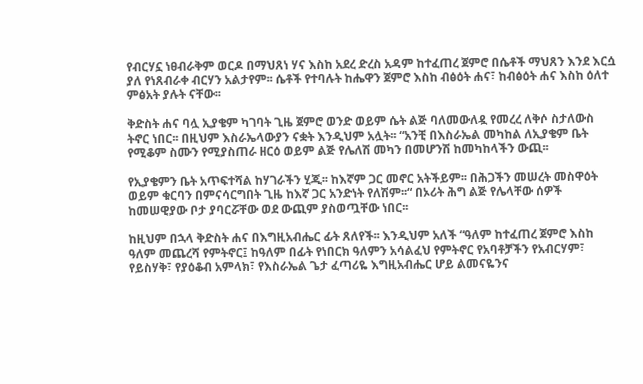የብርሃኗ ነፀብራቅም ወርዶ በማህጸነ ሃና እስከ አደረ ድረስ አዳም ከተፈጠረ ጀምሮ በሴቶች ማህጸን እንደ እርሷ ያለ የነጸብራቀ ብርሃን አልታየም፡፡ ሴቶች የተባሉት ከሔዋን ጀምሮ እስከ ብፅዕት ሐና፣ ከብፅዕት ሐና እስከ ዕለተ ምፅአት ያሉት ናቸው፡፡

ቅድስት ሐና ባሏ ኢያቄም ካገባት ጊዜ ጀምሮ ወንድ ወይም ሴት ልጅ ባለመውለዷ የመረረ ለቅሶ ስታለውስ ትኖር ነበር፡፡ በዚህም እስራኤላውያን ናቋት እንዲህም አሏት፡፡ “አንቺ በእስራኤል መካከል ለኢያቄም ቤት የሚቆም ስሙን የሚያስጠራ ዘርዕ ወይም ልጅ የሌለሽ መካን በመሆንሽ ከመካከላችን ውጪ፡፡

የኢያቄምን ቤት አጥፍተሻል ከሃገራችን ሂጂ፡፡ ከእኛም ጋር መኖር አትችይም፡፡ በሕጋችን መሠረት መስዋዕት ወይም ቁርባን በምናሳርግበት ጊዜ ከእኛ ጋር አንድነት የለሽም፡፡“ በኦሪት ሕግ ልጅ የሌላቸው ሰዎች ከመሠዊያው ቦታ ያባርሯቸው ወደ ውጪም ያስወጧቸው ነበር፡፡

ከዚህም በኋላ ቅድስት ሐና በእግዚአብሔር ፊት ጸለየች፡፡ እንዲህም አለች “ዓለም ከተፈጠረ ጀምሮ እስከ ዓለም መጨረሻ የምትኖር፤ ከዓለም በፊት የነበርክ ዓለምን አሳልፈህ የምትኖር የአባቶቻችን የአብርሃም፣ የይስሃቅ፣ የያዕቆብ አምላክ፣ የእስራኤል ጌታ ፈጣሪዬ እግዚአብሔር ሆይ ልመናዬንና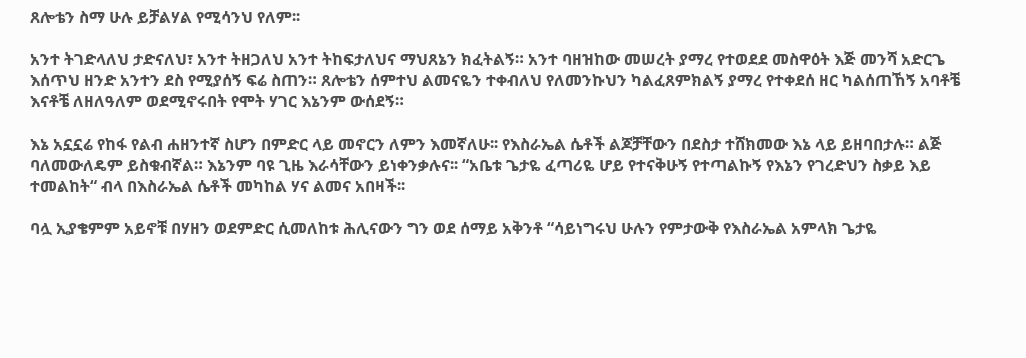ጸሎቴን ስማ ሁሉ ይቻልሃል የሚሳንህ የለም፡፡

አንተ ትገድላለህ ታድናለህ፣ አንተ ትዘጋለህ አንተ ትከፍታለህና ማህጸኔን ክፈትልኝ። አንተ ባዘዝከው መሠረት ያማረ የተወደደ መስዋዕት እጅ መንሻ አድርጌ እሰጥህ ዘንድ አንተን ደስ የሚያሰኝ ፍሬ ስጠን። ጸሎቴን ሰምተህ ልመናዬን ተቀብለህ የለመንኩህን ካልፈጸምክልኝ ያማረ የተቀደሰ ዘር ካልሰጠኸኝ አባቶቼ እናቶቼ ለዘለዓለም ወደሚኖሩበት የሞት ሃገር እኔንም ውሰደኝ።

እኔ አኗኗሬ የከፋ የልብ ሐዘንተኛ ስሆን በምድር ላይ መኖርን ለምን እመኛለሁ፡፡ የእስራኤል ሴቶች ልጆቻቸውን በደስታ ተሸክመው እኔ ላይ ይዘባበታሉ። ልጅ ባለመውለዴም ይስቁብኛል። እኔንም ባዩ ጊዜ እራሳቸውን ይነቀንቃሉና፡፡ “አቤቱ ጌታዬ ፈጣሪዬ ሆይ የተናቅሁኝ የተጣልኩኝ የእኔን የገረድህን ስቃይ እይ ተመልከት“ ብላ በእስራኤል ሴቶች መካከል ሃና ልመና አበዛች፡፡

ባሏ ኢያቄምም አይኖቹ በሃዘን ወደምድር ሲመለከቱ ሕሊናውን ግን ወደ ሰማይ አቅንቶ “ሳይነግሩህ ሁሉን የምታውቅ የእስራኤል አምላክ ጌታዬ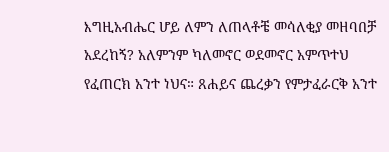እግዚአብሔር ሆይ ለምን ለጠላቶቼ መሳለቂያ መዘባበቻ አደረከኝ? አለምንም ካለመኖር ወደመኖር አምጥተህ የፈጠርክ አንተ ነህና። ጸሐይና ጨረቃን የምታፈራርቅ አንተ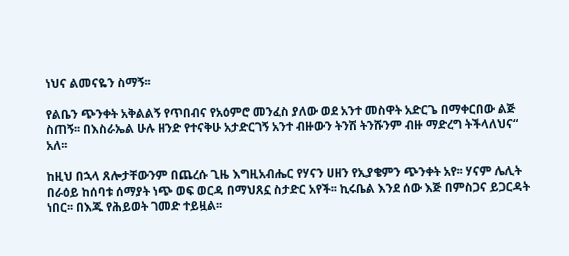ነህና ልመናዬን ስማኝ፡፡

የልቤን ጭንቀት አቅልልኝ የጥበብና የአዕምሮ መንፈስ ያለው ወደ አንተ መስዋት አድርጌ በማቀርበው ልጅ ስጠኝ፡፡ በእስራኤል ሁሉ ዘንድ የተናቅሁ አታድርገኝ አንተ ብዙውን ትንሽ ትንሹንም ብዙ ማድረግ ትችላለህና“ አለ፡፡

ከዚህ በኋላ ጸሎታቸውንም በጨረሱ ጊዜ እግዚአብሔር የሃናን ሀዘን የኢያቄምን ጭንቀት አየ፡፡ ሃናም ሌሊት በራዕይ ከሰባቱ ሰማያት ነጭ ወፍ ወርዳ በማህጸኗ ስታድር አየች፡፡ ኪሩቤል እንደ ሰው እጅ በምስጋና ይጋርዳት ነበር፡፡ በእጁ የሕይወት ገመድ ተይዟል፡፡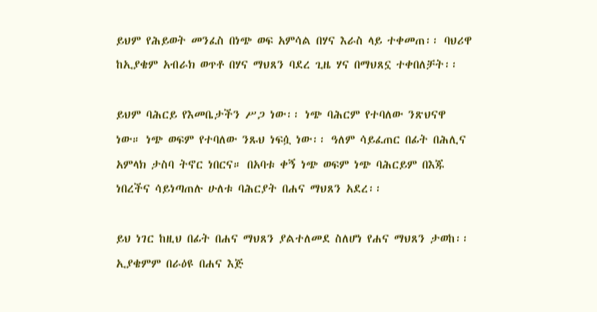ይህም የሕይወት መንፈስ በነጭ ወፍ አምሳል በሃና እራስ ላይ ተቀመጠ፡፡ ባህሪዋ ከኢያቄም አብራክ ወጥቶ በሃና ማህጸን ባደረ ጊዜ ሃና በማህጸኗ ተቀበለቻት፡፡

ይህም ባሕርይ የእመቤታችን ሥጋ ነው፡፡ ነጭ ባሕርም የተባለው ንጽህናዋ ነው። ነጭ ወፍም የተባለው ንጹህ ነፍሷ ነው፡፡ ዓለም ሳይፈጠር በፊት በሕሊና አምላክ ታስባ ትኖር ነበርና። በአባቱ ቀኝ ነጭ ወፍም ነጭ ባሕርይም በእጁ ነበረችና ሳይነጣጠሉ ሁለቱ ባሕርያት በሐና ማህጸን አደረ፡፡

ይህ ነገር ከዚህ በፊት በሐና ማህጸን ያልተለመደ ስለሆነ የሐና ማህጸን ታወከ፡፡ ኢያቄምም በራዕዩ በሐና እጅ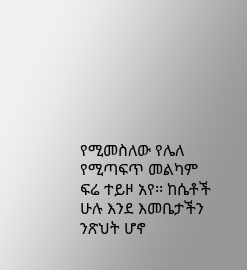የሚመስለው የሌለ የሚጣፍጥ መልካም ፍሬ ተይዞ አየ፡፡ ከሴቶች ሁሉ እንደ እመቤታችን ንጽህት ሆኖ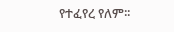የተፈየረ የለም፡፡